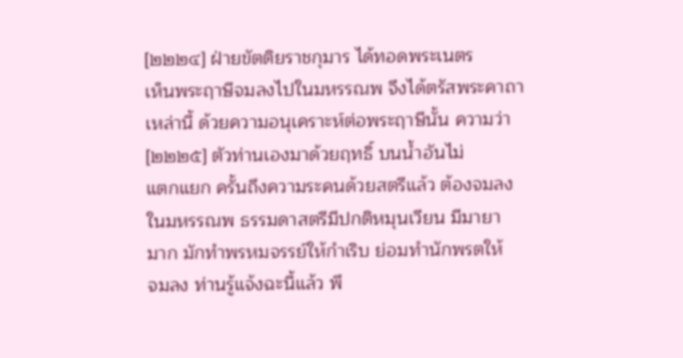[๒๒๒๔] ฝ่ายขัตติยราชกุมาร ได้ทอดพระเนตร
เห็นพระฤาษีจมลงไปในมหรรณพ จึงได้ตรัสพระคาถา
เหล่านี้ ด้วยความอนุเคราะห์ต่อพระฤาษีนั้น ความว่า
[๒๒๒๕] ตัวท่านเองมาด้วยฤทธิ์ บนน้ำอันไม่
แตกแยก ครั้นถึงความระคนด้วยสตรีแล้ว ต้องจมลง
ในมหรรณพ ธรรมดาสตรีมีปกติหมุนเวียน มีมายา
มาก มักทำพรหมจรรย์ให้กำเริบ ย่อมทำนักพรตให้
จมลง ท่านรู้แจ้งฉะนี้แล้ว พึ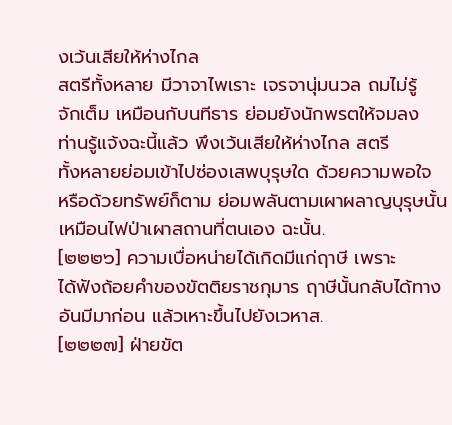งเว้นเสียให้ห่างไกล
สตรีทั้งหลาย มีวาจาไพเราะ เจรจานุ่มนวล ถมไม่รู้
จักเต็ม เหมือนกับนทีธาร ย่อมยังนักพรตให้จมลง
ท่านรู้แจ้งฉะนี้แล้ว พึงเว้นเสียให้ห่างไกล สตรี
ทั้งหลายย่อมเข้าไปซ่องเสพบุรุษใด ด้วยความพอใจ
หรือด้วยทรัพย์ก็ตาม ย่อมพลันตามเผาผลาญบุรุษนั้น
เหมือนไฟป่าเผาสถานที่ตนเอง ฉะนั้น.
[๒๒๒๖] ความเบื่อหน่ายได้เกิดมีแก่ฤาษี เพราะ
ได้ฟังถ้อยคำของขัตติยราชกุมาร ฤาษีนั้นกลับได้ทาง
อันมีมาก่อน แล้วเหาะขึ้นไปยังเวหาส.
[๒๒๒๗] ฝ่ายขัต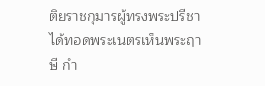ติยราชกุมารผู้ทรงพระปรีชา
ได้ทอดพระเนตรเห็นพระฤาษี กำ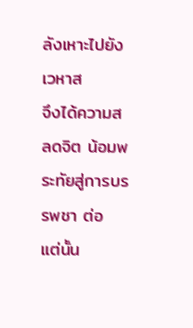ลังเหาะไปยังเวหาส
จึงได้ความสลดจิต น้อมพระทัยสู่การบรรพชา ต่อ
แต่นั้น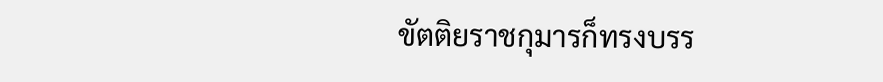ขัตติยราชกุมารก็ทรงบรร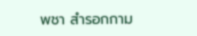พชา สำรอกกาม